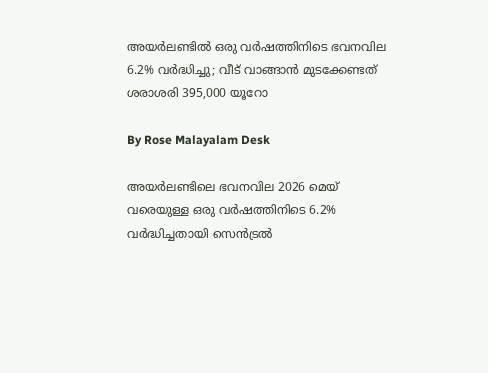അയർലണ്ടിൽ ഒരു വർഷത്തിനിടെ ഭവനവില 6.2% വർദ്ധിച്ചു; വീട് വാങ്ങാൻ മുടക്കേണ്ടത് ശരാശരി 395,000 യൂറോ

By Rose Malayalam Desk

അയര്‍ലണ്ടിലെ ഭവനവില 2026 മെയ് വരെയുള്ള ഒരു വര്‍ഷത്തിനിടെ 6.2% വര്‍ദ്ധിച്ചതായി സെന്‍ട്രല്‍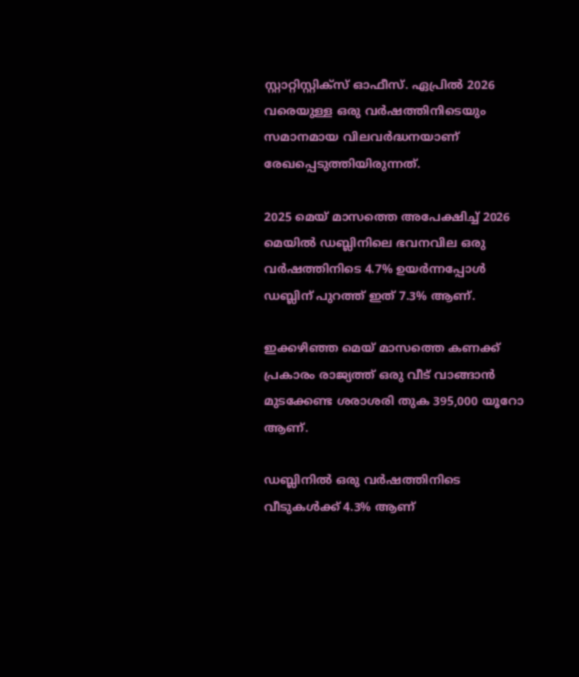സ്റ്റാറ്റിസ്റ്റിക്‌സ് ഓഫീസ്. ഏപ്രില്‍ 2026 വരെയുള്ള ഒരു വര്‍ഷത്തിനിടെയും സമാനമായ വിലവര്‍ദ്ധനയാണ് രേഖപ്പെടുത്തിയിരുന്നത്.

2025 മെയ് മാസത്തെ അപേക്ഷിച്ച് 2026 മെയില്‍ ഡബ്ലിനിലെ ഭവനവില ഒരു വര്‍ഷത്തിനിടെ 4.7% ഉയര്‍ന്നപ്പോള്‍ ഡബ്ലിന് പുറത്ത് ഇത് 7.3% ആണ്.

ഇക്കഴിഞ്ഞ മെയ് മാസത്തെ കണക്ക് പ്രകാരം രാജ്യത്ത് ഒരു വീട് വാങ്ങാന്‍ മുടക്കേണ്ട ശരാശരി തുക 395,000 യൂറോ ആണ്.

ഡബ്ലിനില്‍ ഒരു വര്‍ഷത്തിനിടെ വീടുകള്‍ക്ക് 4.3% ആണ്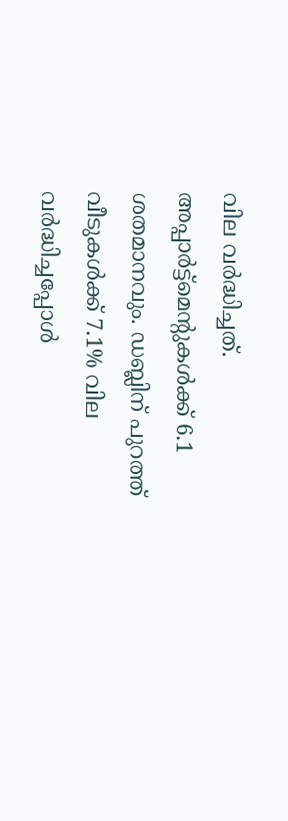വില വര്‍ദ്ധിച്ചത്. അപ്പാര്‍ട്ട്‌മെന്റുകള്‍ക്ക് 6.1 ശതമാനവും. ഡബ്ലിന് പുറത്ത് വീടുകള്‍ക്ക് 7.1% വില വര്‍ദ്ധിച്ചപ്പോള്‍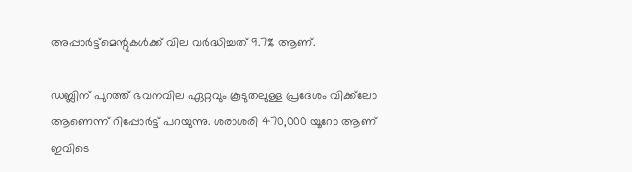അപ്പാര്‍ട്ട്‌മെന്റുകള്‍ക്ക് വില വര്‍ദ്ധിച്ചത് 9.7% ആണ്.

ഡബ്ലിന് പുറത്ത് ഭവനവില ഏറ്റവും കൂടുതലുള്ള പ്രദേശം വിക്ക്‌ലോ ആണെന്ന് റിപ്പോര്‍ട്ട് പറയുന്നു. ശരാശരി 470,000 യൂറോ ആണ് ഇവിടെ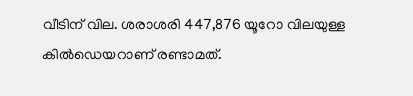വീടിന് വില. ശരാശരി 447,876 യൂറോ വിലയുള്ള കില്‍ഡെയറാണ് രണ്ടാമത്.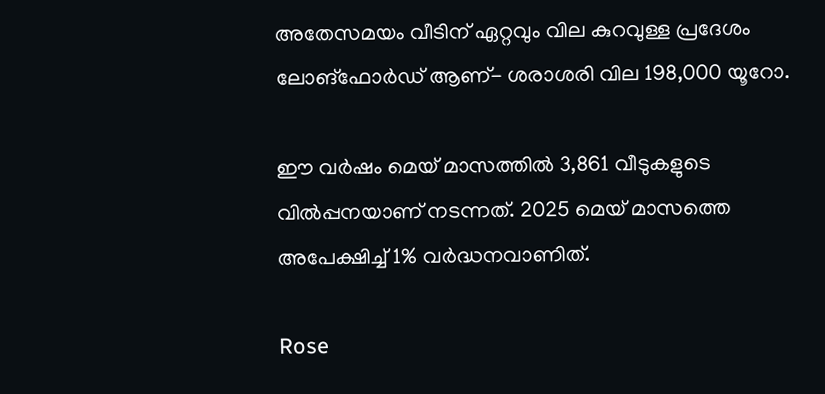അതേസമയം വീടിന് ഏറ്റവും വില കുറവുള്ള പ്രദേശം ലോങ്‌ഫോര്‍ഡ് ആണ്- ശരാശരി വില 198,000 യൂറോ.

ഈ വര്‍ഷം മെയ് മാസത്തില്‍ 3,861 വീടുകളുടെ വില്‍പ്പനയാണ് നടന്നത്. 2025 മെയ് മാസത്തെ അപേക്ഷിച്ച് 1% വര്‍ദ്ധനവാണിത്.

Rose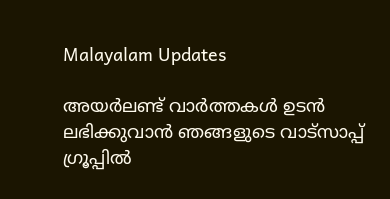Malayalam Updates

അയർലണ്ട് വാർത്തകൾ ഉടൻ ലഭിക്കുവാൻ ഞങ്ങളുടെ വാട്സാപ്പ് ഗ്രൂപ്പിൽ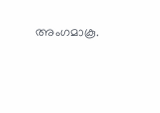അംഗമാകൂ.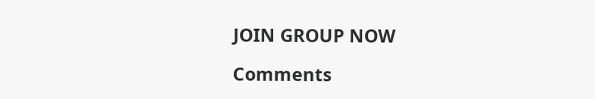JOIN GROUP NOW

Comments